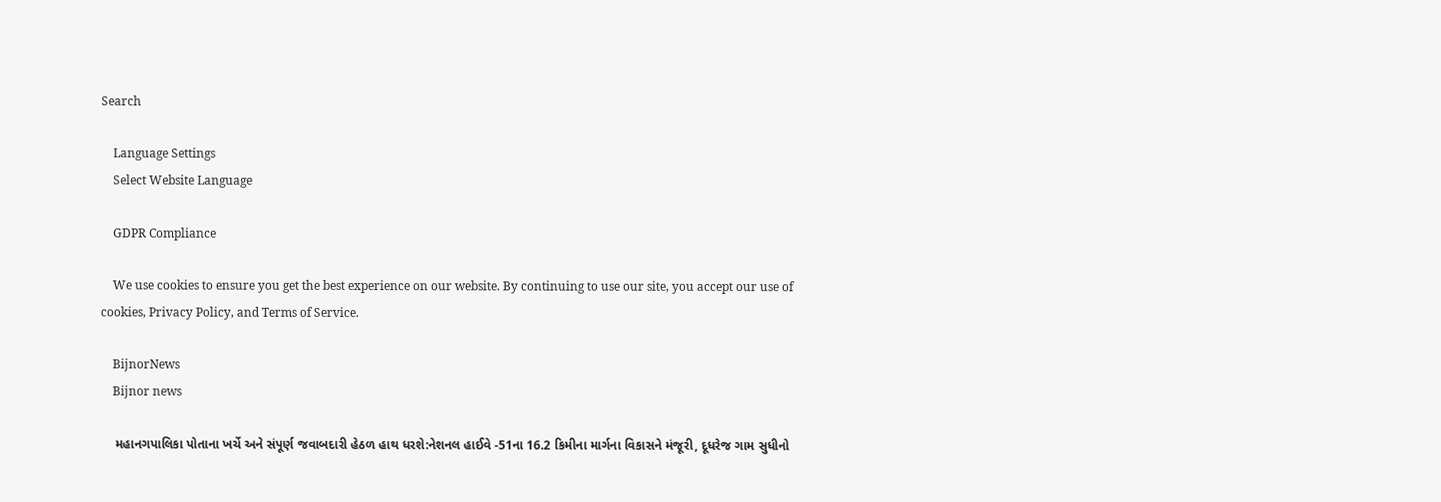Search

    Language Settings
    Select Website Language

    GDPR Compliance

    We use cookies to ensure you get the best experience on our website. By continuing to use our site, you accept our use of cookies, Privacy Policy, and Terms of Service.

    BijnorNews
    Bijnor news

    મહાનગપાલિકા પોતાના ખર્ચે અને સંપૂર્ણ જવાબદારી હેઠળ હાથ ધરશે:નેશનલ હાઈવે -51ના 16.2 કિમીના માર્ગના વિકાસને મંજૂરી, દૂધરેજ ગામ સુધીનો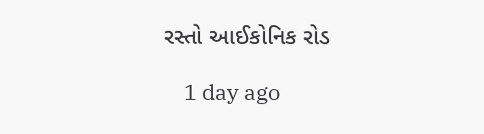રસ્તો આઈકોનિક રોડ

    1 day ago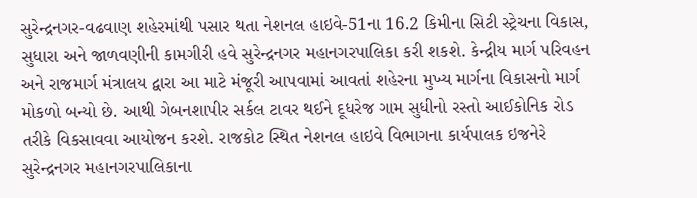સુરેન્દ્રનગર-વઢવાણ શહેરમાંથી પસાર થતા નેશનલ હાઇવે-51ના 16.2 કિમીના સિટી સ્ટ્રેચના વિકાસ, સુધારા અને જાળવણીની કામગીરી હવે સુરેન્દ્રનગર મહાનગરપાલિકા કરી શકશે. કેન્દ્રીય માર્ગ પરિવહન અને રાજમાર્ગ મંત્રાલય દ્વારા આ માટે મંજૂરી આપવામાં આવતાં શહેરના મુખ્ય માર્ગના વિકાસનો માર્ગ મોકળો બન્યો છે. આથી ગેબનશાપીર સર્કલ ટાવર થઈને દૂધરેજ ગામ સુધીનો રસ્તો આઈકોનિક રોડ તરીકે વિકસાવવા આયોજન કરશે. રાજકોટ સ્થિત નેશનલ હાઇવે વિભાગના કાર્યપાલક ઇજનેરે સુરેન્દ્રનગર મહાનગરપાલિકાના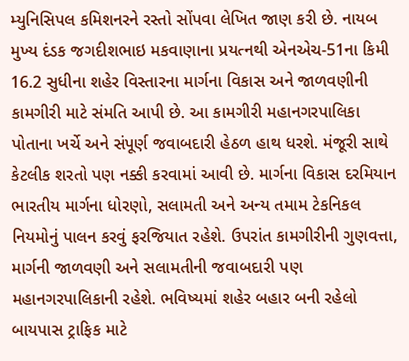મ્યુનિસિપલ કમિશનરને રસ્તો સોંપવા લેખિત જાણ કરી છે. નાયબ મુખ્ય દંડક જગદીશભાઇ મકવાણાના પ્રયત્નથી એનએચ-51ના કિમી 16.2 સુધીના શહેર વિસ્તારના માર્ગના વિકાસ અને જાળવણીની કામગીરી માટે સંમતિ આપી છે. આ કામગીરી મહાનગરપાલિકા પોતાના ખર્ચે અને સંપૂર્ણ જવાબદારી હેઠળ હાથ ધરશે. મંજૂરી સાથે કેટલીક શરતો પણ નક્કી કરવામાં આવી છે. માર્ગના વિકાસ દરમિયાન ભારતીય માર્ગના ધોરણો, સલામતી અને અન્ય તમામ ટેકનિકલ નિયમોનું પાલન કરવું ફરજિયાત રહેશે. ઉપરાંત કામગીરીની ગુણવત્તા, માર્ગની જાળવણી અને સલામતીની જવાબદારી પણ મહાનગરપાલિકાની રહેશે. ભવિષ્યમાં શહેર બહાર બની રહેલો બાયપાસ ટ્રાફિક માટે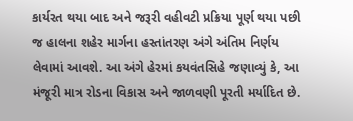કાર્યરત થયા બાદ અને જરૂરી વહીવટી પ્રક્રિયા પૂર્ણ થયા પછી જ હાલના શહેર માર્ગના હસ્તાંતરણ અંગે અંતિમ નિર્ણય લેવામાં આવશે. આ અંગે હેરમાં કયવંતસિહે જણાવ્યું કે, આ મંજૂરી માત્ર રોડના વિકાસ અને જાળવણી પૂરતી મર્યાદિત છે.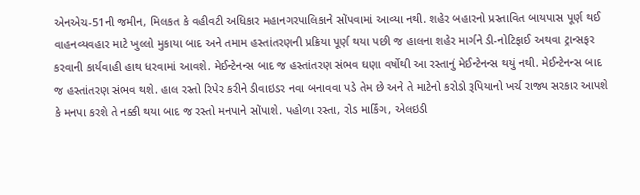એનએચ-51ની જમીન, મિલકત કે વહીવટી અધિકાર મહાનગરપાલિકાને સોંપવામાં આવ્યા નથી. શહેર બહારનો પ્રસ્તાવિત બાયપાસ પૂર્ણ થઈ વાહનવ્યવહાર માટે ખુલ્લો મુકાયા બાદ અને તમામ હસ્તાંતરણની પ્રક્રિયા પૂર્ણ થયા પછી જ હાલના શહેર માર્ગને ડી-નોટિફાઈ અથવા ટ્રાન્સફર કરવાની કાર્યવાહી હાથ ધરવામાં આવશે. મેઈન્ટેનન્સ બાદ જ હસ્તાંતરણ સંભવ ઘણા વર્ષોથી આ રસ્તાનું મેઈન્ટેનન્સ થયું નથી. મેઈન્ટેનન્સ બાદ જ હસ્તાંતરણ સંભવ થશે. હાલ રસ્તો રિપેર કરીને ડીવાઇડર નવા બનાવવા પડે તેમ છે અને તે માટેનો કરોડો રૂપિયાનો ખર્ચ રાજ્ય સરકાર આપશે કે મનપા કરશે તે નક્કી થયા બાદ જ રસ્તો મનપાને સોંપાશે. પહોળા રસ્તા, રોડ માર્કિંગ, એલઇડી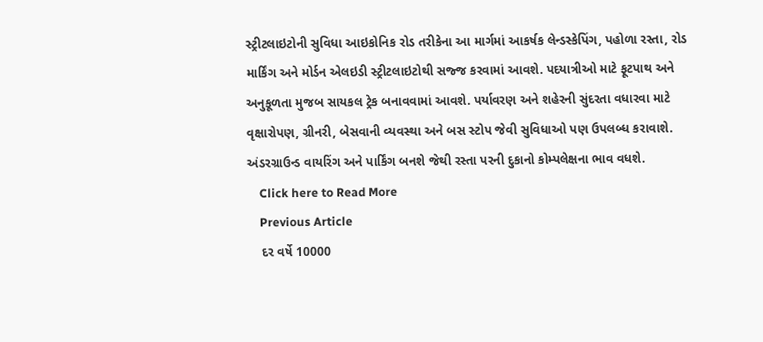સ્ટ્રીટલાઇટોની સુવિધા આઇકોનિક રોડ તરીકેના આ માર્ગમાં આકર્ષક લેન્ડસ્કેપિંગ, પહોળા રસ્તા, રોડ માર્કિંગ અને મોર્ડન એલઇડી સ્ટ્રીટલાઇટોથી સજ્જ કરવામાં આવશે. પદયાત્રીઓ માટે ફૂટપાથ અને અનુકૂળતા મુજબ સાયકલ ટ્રેક બનાવવામાં આવશે. પર્યાવરણ અને શહેરની સુંદરતા વધારવા માટે વૃક્ષારોપણ, ગ્રીનરી, બેસવાની વ્યવસ્થા અને બસ સ્ટોપ જેવી સુવિધાઓ પણ ઉપલબ્ધ કરાવાશે. અંડરગ્રાઉન્ડ વાયરિંગ અને પાર્કિંગ બનશે જેથી રસ્તા પરની દુકાનો કોમ્પલેક્ષના ભાવ વધશે.
    Click here to Read More
    Previous Article
    દર વર્ષે 10000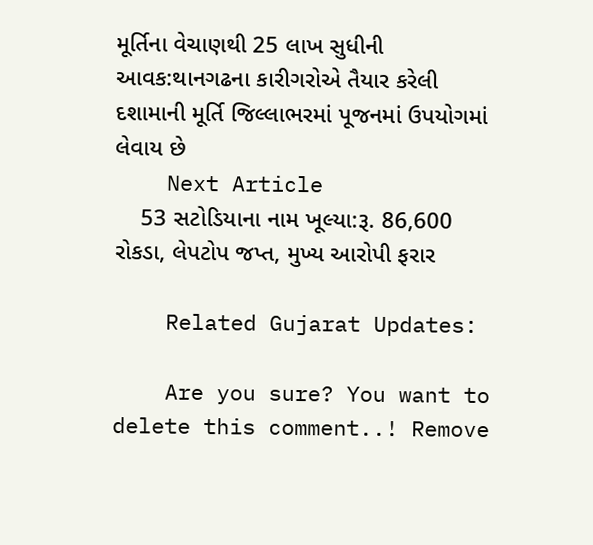મૂર્તિના વેચાણથી 25 લાખ સુધીની આવક:થાનગઢના કારીગરોએ તૈયાર કરેલી દશામાની મૂર્તિ જિલ્લાભરમાં પૂજનમાં ઉપયોગમાં લેવાય છે
    Next Article
    53 સટોડિયાના નામ ખૂલ્યા:રૂ. 86,600 રોકડા, લેપટોપ જપ્ત, મુખ્ય આરોપી ફરાર

    Related Gujarat Updates:

    Are you sure? You want to delete this comment..! Remove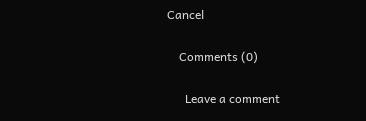Cancel

    Comments (0)

      Leave a comment